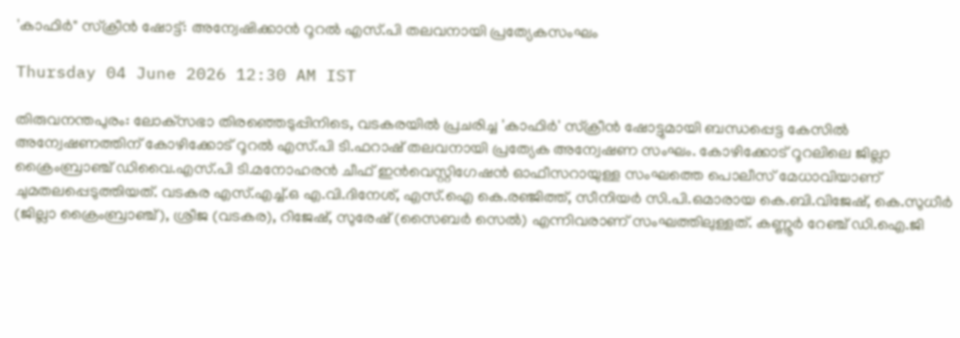'കാഫിർ" സ്‌ക്രീൻ ഷോട്ട്: അന്വേഷിക്കാൻ റൂറൽ എസ്.പി തലവനായി പ്രത്യേകസംഘം

Thursday 04 June 2026 12:30 AM IST

തിരുവനന്തപുരം: ലോക്‌സഭാ തിരഞ്ഞെടുപ്പിനിടെ, വടകരയിൽ പ്രചരിച്ച 'കാഫിർ' സ്‌ക്രീൻ ഷോട്ടുമായി ബന്ധപ്പെട്ട കേസിൽ അന്വേഷണത്തിന് കോഴിക്കോട് റൂറൽ എസ്.പി ടി.ഫറാഷ് തലവനായി പ്രത്യേക അന്വേഷണ സംഘം. കോഴിക്കോട് റൂറലിലെ ജില്ലാ ക്രൈംബ്രാഞ്ച് ഡിവൈ.എസ്.പി ടി.മനോഹരൻ ചീഫ് ഇൻവെസ്റ്റിഗേഷൻ ഓഫീസറായുള്ള സംഘത്തെ പൊലീസ് മേധാവിയാണ് ചുമതലപ്പെടുത്തിയത്. വടകര എസ്.എച്ച്.ഒ എ.വി.ദിനേശ്, എസ്.ഐ കെ.രഞ്ജിത്ത്, സീനിയർ സി.പി.ഒമാരായ കെ.ബി.വിജേഷ്, കെ.സുധീർ (ജില്ലാ ക്രൈംബ്രാഞ്ച്), ശ്രീജ (വടകര), റിജേഷ്, സുരേഷ് (സൈബർ സെൽ) എന്നിവരാണ് സംഘത്തിലുള്ളത്. കണ്ണൂർ റേഞ്ച് ഡി.ഐ.ജി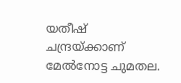യതീഷ് ചന്ദ്രയ്ക്കാണ് മേൽനോട്ട ചുമതല.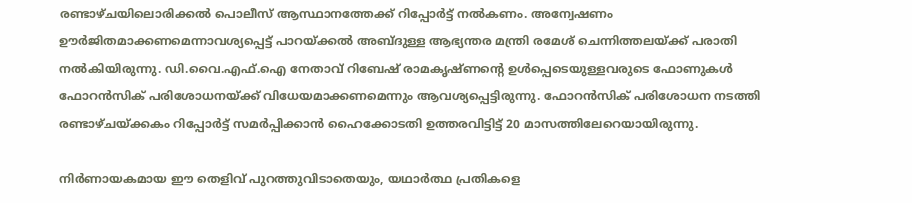രണ്ടാഴ്ചയിലൊരിക്കൽ പൊലീസ് ആസ്ഥാനത്തേക്ക് റിപ്പോർട്ട് നൽകണം. അന്വേഷണം ഊർജിതമാക്കണമെന്നാവശ്യപ്പെട്ട് പാറയ്ക്കൽ അബ്ദുള്ള ആഭ്യന്തര മന്ത്രി രമേശ് ചെന്നിത്തലയ്ക്ക് പരാതി നൽകിയിരുന്നു. ഡി.വൈ.എഫ്.ഐ നേതാവ് റിബേഷ് രാമകൃഷ്ണന്റെ ഉൾപ്പെടെയുള്ളവരുടെ ഫോണുകൾ ഫോറൻസിക് പരിശോധനയ്ക്ക് വിധേയമാക്കണമെന്നും ആവശ്യപ്പെട്ടിരുന്നു. ഫോറൻസിക് പരിശോധന നടത്തി രണ്ടാഴ്ചയ്ക്കകം റിപ്പോർട്ട് സമർപ്പിക്കാൻ ഹൈക്കോടതി ഉത്തരവിട്ടിട്ട് 20 മാസത്തിലേറെയായിരുന്നു.

നിർണായകമായ ഈ തെളിവ് പുറത്തുവിടാതെയും, യഥാർത്ഥ പ്രതികളെ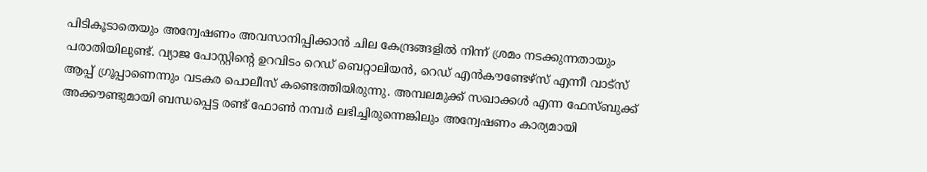പിടികൂടാതെയും അന്വേഷണം അവസാനിപ്പിക്കാൻ ചില കേന്ദ്രങ്ങളിൽ നിന്ന് ശ്രമം നടക്കുന്നതായും പരാതിയിലുണ്ട്. വ്യാജ പോസ്റ്റിന്റെ ഉറവിടം റെഡ് ബെറ്റാലിയൻ, റെഡ് എൻകൗണ്ടേഴ്സ് എന്നീ വാട്സ് ആപ്പ് ഗ്രൂപ്പാണെന്നും വടകര പൊലീസ് കണ്ടെത്തിയിരുന്നു. അമ്പലമുക്ക് സഖാക്കൾ എന്ന ഫേസ്ബുക്ക് അക്കൗണ്ടുമായി ബന്ധപ്പെട്ട രണ്ട് ഫോൺ നമ്പർ ലഭിച്ചിരുന്നെങ്കിലും അന്വേഷണം കാര്യമായി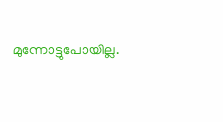മുന്നോട്ടുപോയില്ല.